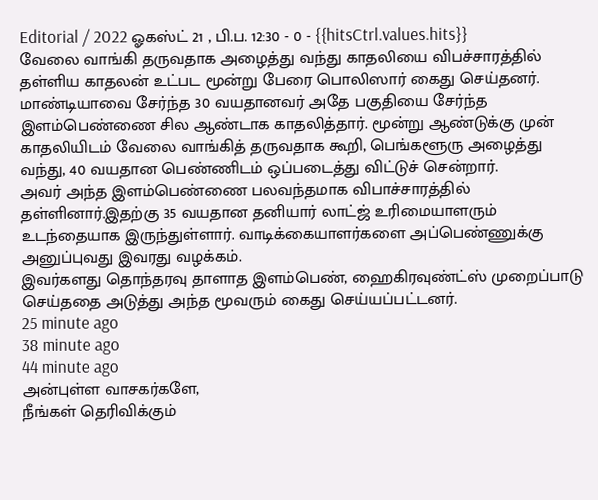Editorial / 2022 ஓகஸ்ட் 21 , பி.ப. 12:30 - 0 - {{hitsCtrl.values.hits}}
வேலை வாங்கி தருவதாக அழைத்து வந்து காதலியை விபச்சாரத்தில் தள்ளிய காதலன் உட்பட மூன்று பேரை பொலிஸார் கைது செய்தனர்.
மாண்டியாவை சேர்ந்த 30 வயதானவர் அதே பகுதியை சேர்ந்த இளம்பெண்ணை சில ஆண்டாக காதலித்தார். மூன்று ஆண்டுக்கு முன் காதலியிடம் வேலை வாங்கித் தருவதாக கூறி, பெங்களூரு அழைத்து வந்து, 40 வயதான பெண்ணிடம் ஒப்படைத்து விட்டுச் சென்றார்.
அவர் அந்த இளம்பெண்ணை பலவந்தமாக விபாச்சாரத்தில் தள்ளினார்.இதற்கு 35 வயதான தனியார் லாட்ஜ் உரிமையாளரும் உடந்தையாக இருந்துள்ளார். வாடிக்கையாளர்களை அப்பெண்ணுக்கு அனுப்புவது இவரது வழக்கம்.
இவர்களது தொந்தரவு தாளாத இளம்பெண், ஹைகிரவுண்ட்ஸ் முறைப்பாடு செய்ததை அடுத்து அந்த மூவரும் கைது செய்யப்பட்டனர்.
25 minute ago
38 minute ago
44 minute ago
அன்புள்ள வாசகர்களே,
நீங்கள் தெரிவிக்கும்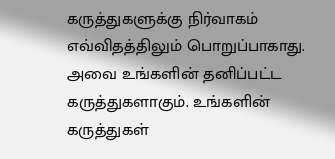கருத்துகளுக்கு நிர்வாகம் எவ்விதத்திலும் பொறுப்பாகாது. அவை உங்களின் தனிப்பட்ட கருத்துகளாகும். உங்களின் கருத்துகள்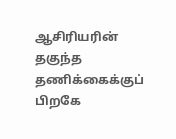ஆசிரியரின் தகுந்த தணிக்கைக்குப் பிறகே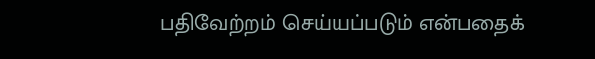பதிவேற்றம் செய்யப்படும் என்பதைக்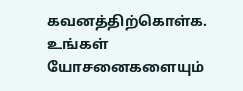கவனத்திற்கொள்க. உங்கள் யோசனைகளையும்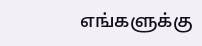எங்களுக்கு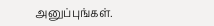அனுப்புங்கள்.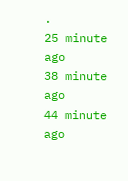.
25 minute ago
38 minute ago
44 minute ago